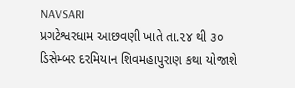NAVSARI
પ્રગટેશ્વરધામ આછવણી ખાતે તા.૨૪ થી ૩૦ ડિસેમ્બર દરમિયાન શિવમહાપુરાણ કથા યોજાશે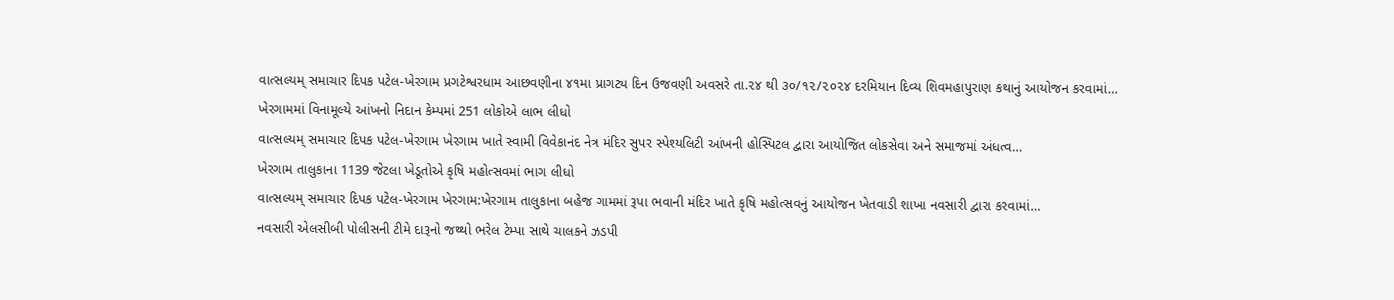વાત્સલ્યમ્ સમાચાર દિપક પટેલ-ખેરગામ પ્રગટેશ્વરધામ આછવણીના ૪૧મા પ્રાગટ્ય દિન ઉજવણી અવસરે તા.૨૪ થી ૩૦/૧૨/૨૦૨૪ દરમિયાન દિવ્ય શિવમહાપુરાણ કથાનું આયોજન કરવામાં…
ખેરગામમાં વિનામૂલ્યે આંખનો નિદાન કેમ્પમાં 251 લોકોએ લાભ લીધો
વાત્સલ્યમ્ સમાચાર દિપક પટેલ-ખેરગામ ખેરગામ ખાતે સ્વામી વિવેકાનંદ નેત્ર મંદિર સુપર સ્પેશ્યલિટી આંખની હોસ્પિટલ દ્વારા આયોજિત લોકસેવા અને સમાજમાં અંધત્વ…
ખેરગામ તાલુકાના 1139 જેટલા ખેડૂતોએ કૃષિ મહોત્સવમાં ભાગ લીધો
વાત્સલ્યમ્ સમાચાર દિપક પટેલ-ખેરગામ ખેરગામ:ખેરગામ તાલુકાના બહેજ ગામમાં રૂપા ભવાની મંદિર ખાતે કૃષિ મહોત્સવનું આયોજન ખેતવાડી શાખા નવસારી દ્વારા કરવામાં…
નવસારી એલસીબી પોલીસની ટીમે દારૂનો જથ્થો ભરેલ ટેમ્પા સાથે ચાલકને ઝડપી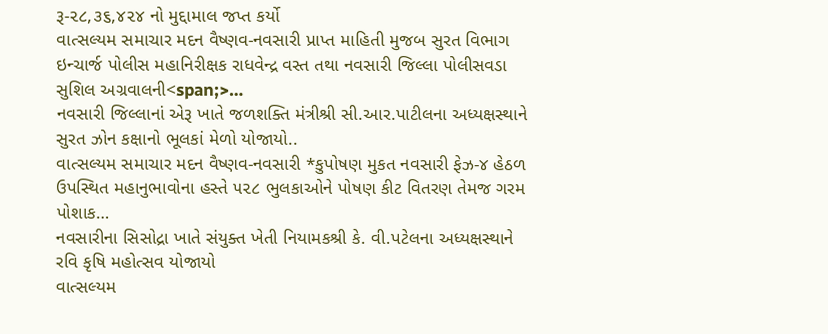રૂ-૨૮,૩૬,૪૨૪ નો મુદ્દામાલ જપ્ત કર્યો
વાત્સલ્યમ સમાચાર મદન વૈષ્ણવ-નવસારી પ્રાપ્ત માહિતી મુજબ સુરત વિભાગ ઇન્ચાર્જ પોલીસ મહાનિરીક્ષક રાધવેન્દ્ર વસ્ત તથા નવસારી જિલ્લા પોલીસવડા સુશિલ અગ્રવાલની<span;>…
નવસારી જિલ્લાનાં એરૂ ખાતે જળશક્તિ મંત્રીશ્રી સી.આર.પાટીલના અધ્યક્ષસ્થાને સુરત ઝોન કક્ષાનો ભૂલકાં મેળો યોજાયો..
વાત્સલ્યમ સમાચાર મદન વૈષ્ણવ-નવસારી *કુપોષણ મુકત નવસારી ફેઝ-૪ હેઠળ ઉપસ્થિત મહાનુભાવોના હસ્તે ૫૨૮ ભુલકાઓને પોષણ કીટ વિતરણ તેમજ ગરમ પોશાક…
નવસારીના સિસોદ્રા ખાતે સંયુક્ત ખેતી નિયામકશ્રી કે. વી.પટેલના અધ્યક્ષસ્થાને રવિ કૃષિ મહોત્સવ યોજાયો
વાત્સલ્યમ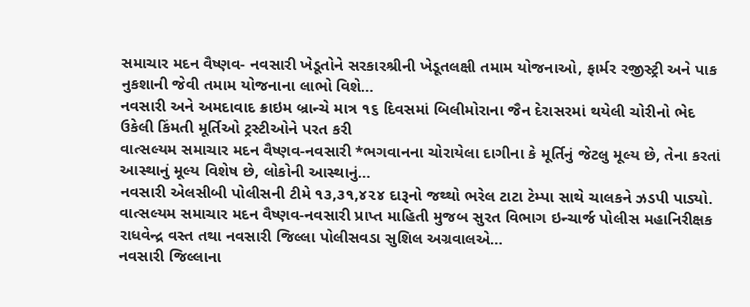સમાચાર મદન વૈષ્ણવ- નવસારી ખેડૂતોને સરકારશ્રીની ખેડૂતલક્ષી તમામ યોજનાઓ, ફાર્મર રજીસ્ટ્રી અને પાક નુકશાની જેવી તમામ યોજનાના લાભો વિશે…
નવસારી અને અમદાવાદ ક્રાઇમ બ્રાન્ચે માત્ર ૧૬ દિવસમાં બિલીમોરાના જૈન દેરાસરમાં થયેલી ચોરીનો ભેદ ઉકેલી કિંમતી મૂર્તિઓ ટ્રસ્ટીઓને પરત કરી
વાત્સલ્યમ સમાચાર મદન વૈષ્ણવ-નવસારી *ભગવાનના ચોરાયેલા દાગીના કે મૂર્તિનું જેટલુ મૂલ્ય છે, તેના કરતાં આસ્થાનું મૂલ્ય વિશેષ છે, લોકોની આસ્થાનું…
નવસારી એલસીબી પોલીસની ટીમે ૧૩,૩૧,૪૨૪ દારૂનો જથ્થો ભરેલ ટાટા ટેમ્પા સાથે ચાલકને ઝડપી પાડ્યો.
વાત્સલ્યમ સમાચાર મદન વૈષ્ણવ-નવસારી પ્રાપ્ત માહિતી મુજબ સુરત વિભાગ ઇન્ચાર્જ પોલીસ મહાનિરીક્ષક રાધવેન્દ્ર વસ્ત તથા નવસારી જિલ્લા પોલીસવડા સુશિલ અગ્રવાલએ…
નવસારી જિલ્લાના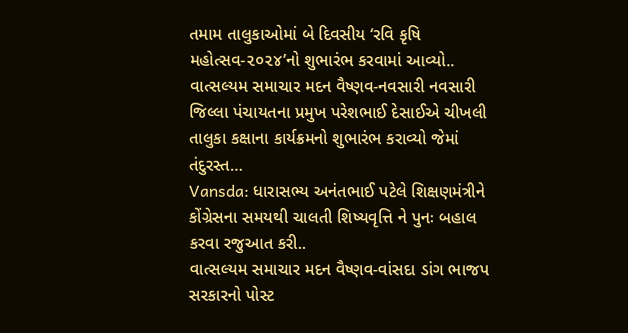તમામ તાલુકાઓમાં બે દિવસીય ‘રવિ કૃષિ મહોત્સવ-૨૦૨૪’નો શુભારંભ કરવામાં આવ્યો..
વાત્સલ્યમ સમાચાર મદન વૈષ્ણવ-નવસારી નવસારી જિલ્લા પંચાયતના પ્રમુખ પરેશભાઈ દેસાઈએ ચીખલી તાલુકા કક્ષાના કાર્યક્રમનો શુભારંભ કરાવ્યો જેમાં તંદુરસ્ત…
Vansda: ધારાસભ્ય અનંતભાઈ પટેલે શિક્ષણમંત્રીને કોંગ્રેસના સમયથી ચાલતી શિષ્યવૃત્તિ ને પુનઃ બહાલ કરવા રજુઆત કરી..
વાત્સલ્યમ સમાચાર મદન વૈષ્ણવ-વાંસદા ડાંગ ભાજપ સરકારનો પોસ્ટ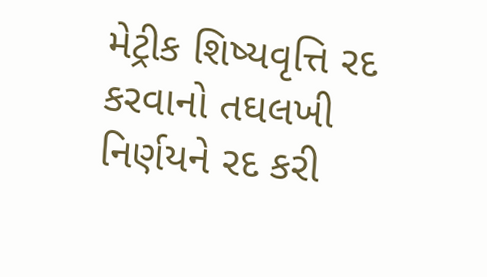મેટ્રીક શિષ્યવૃત્તિ રદ કરવાનો તઘલખી નિર્ણયને રદ કરી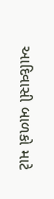આદિવાસી બાળકો માટે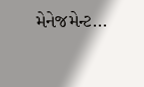મેનેજમેન્ટ…